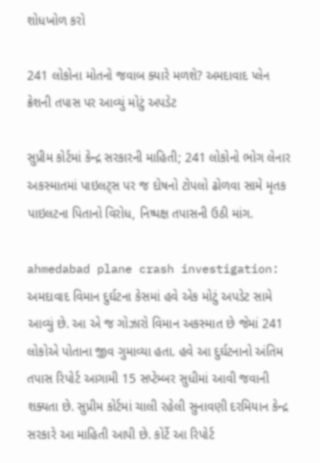શોધખોળ કરો

241 લોકોના મોતનો જવાબ ક્યારે મળશે? અમદાવાદ પ્લેન ક્રેશની તપાસ પર આવ્યું મોટું અપડેટ

સુપ્રીમ કોર્ટમાં કેન્દ્ર સરકારની માહિતી; 241 લોકોનો ભોગ લેનાર અકસ્માતમાં પાઇલટ્સ પર જ દોષનો ટોપલો ઢોળવા સામે મૃતક પાઇલટના પિતાનો વિરોધ, નિષ્પક્ષ તપાસની ઉઠી માંગ.

ahmedabad plane crash investigation: અમદાવાદ વિમાન દુર્ઘટના કેસમાં હવે એક મોટું અપડેટ સામે આવ્યું છે. આ એ જ ગોઝારો વિમાન અકસ્માત છે જેમાં 241 લોકોએ પોતાના જીવ ગુમાવ્યા હતા. હવે આ દુર્ઘટનાનો અંતિમ તપાસ રિપોર્ટ આગામી 15 સપ્ટેમ્બર સુધીમાં આવી જવાની શક્યતા છે. સુપ્રીમ કોર્ટમાં ચાલી રહેલી સુનાવણી દરમિયાન કેન્દ્ર સરકારે આ માહિતી આપી છે. કોર્ટે આ રિપોર્ટ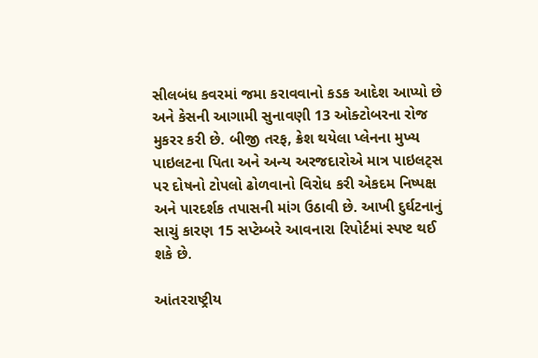સીલબંધ કવરમાં જમા કરાવવાનો કડક આદેશ આપ્યો છે અને કેસની આગામી સુનાવણી 13 ઓક્ટોબરના રોજ મુકરર કરી છે. બીજી તરફ, ક્રેશ થયેલા પ્લેનના મુખ્ય પાઇલટના પિતા અને અન્ય અરજદારોએ માત્ર પાઇલટ્સ પર દોષનો ટોપલો ઢોળવાનો વિરોધ કરી એકદમ નિષ્પક્ષ અને પારદર્શક તપાસની માંગ ઉઠાવી છે. આખી દુર્ઘટનાનું સાચું કારણ 15 સપ્ટેમ્બરે આવનારા રિપોર્ટમાં સ્પષ્ટ થઈ શકે છે.

આંતરરાષ્ટ્રીય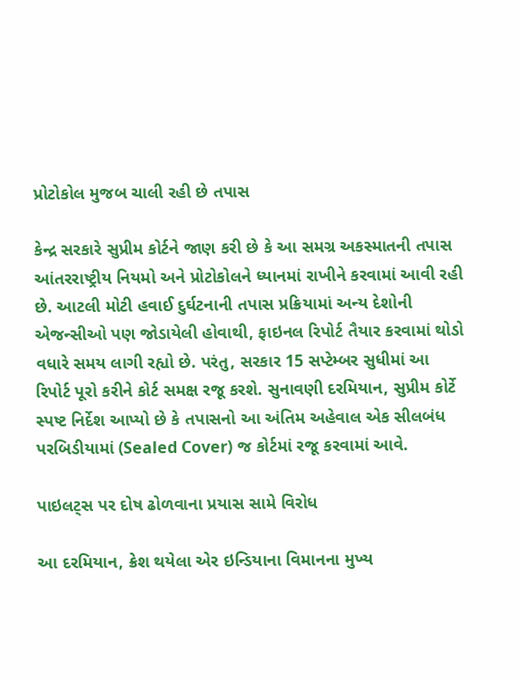પ્રોટોકોલ મુજબ ચાલી રહી છે તપાસ

કેન્દ્ર સરકારે સુપ્રીમ કોર્ટને જાણ કરી છે કે આ સમગ્ર અકસ્માતની તપાસ આંતરરાષ્ટ્રીય નિયમો અને પ્રોટોકોલને ધ્યાનમાં રાખીને કરવામાં આવી રહી છે. આટલી મોટી હવાઈ દુર્ઘટનાની તપાસ પ્રક્રિયામાં અન્ય દેશોની એજન્સીઓ પણ જોડાયેલી હોવાથી, ફાઇનલ રિપોર્ટ તૈયાર કરવામાં થોડો વધારે સમય લાગી રહ્યો છે. પરંતુ, સરકાર 15 સપ્ટેમ્બર સુધીમાં આ રિપોર્ટ પૂરો કરીને કોર્ટ સમક્ષ રજૂ કરશે. સુનાવણી દરમિયાન, સુપ્રીમ કોર્ટે સ્પષ્ટ નિર્દેશ આપ્યો છે કે તપાસનો આ અંતિમ અહેવાલ એક સીલબંધ પરબિડીયામાં (Sealed Cover) જ કોર્ટમાં રજૂ કરવામાં આવે.

પાઇલટ્સ પર દોષ ઢોળવાના પ્રયાસ સામે વિરોધ

આ દરમિયાન, ક્રેશ થયેલા એર ઇન્ડિયાના વિમાનના મુખ્ય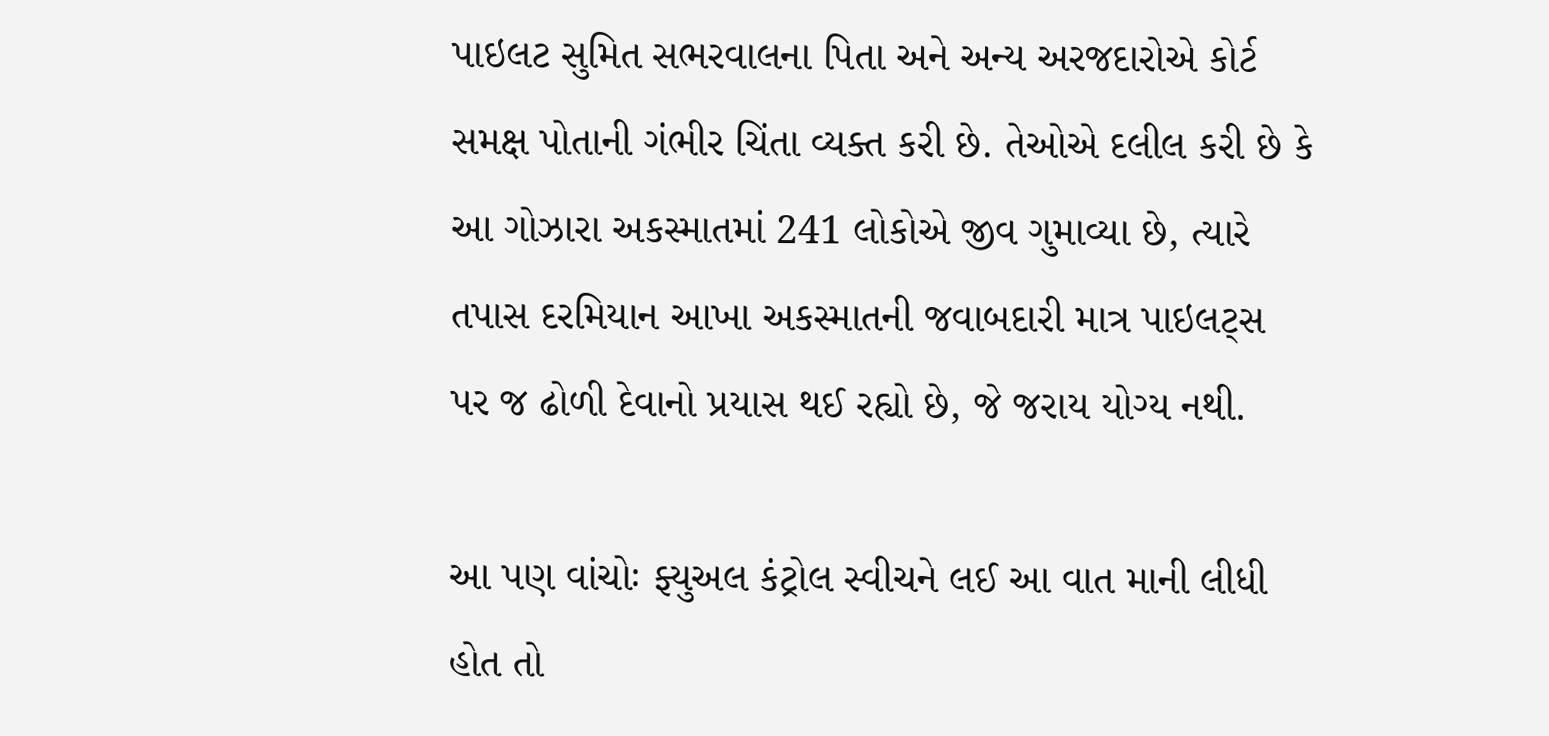પાઇલટ સુમિત સભરવાલના પિતા અને અન્ય અરજદારોએ કોર્ટ સમક્ષ પોતાની ગંભીર ચિંતા વ્યક્ત કરી છે. તેઓએ દલીલ કરી છે કે આ ગોઝારા અકસ્માતમાં 241 લોકોએ જીવ ગુમાવ્યા છે, ત્યારે તપાસ દરમિયાન આખા અકસ્માતની જવાબદારી માત્ર પાઇલટ્સ પર જ ઢોળી દેવાનો પ્રયાસ થઈ રહ્યો છે, જે જરાય યોગ્ય નથી.

આ પણ વાંચોઃ ફ્યુઅલ કંટ્રોલ સ્વીચને લઈ આ વાત માની લીધી હોત તો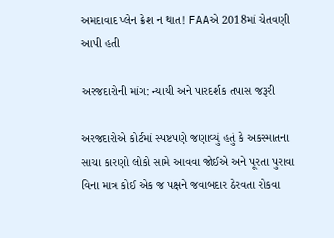અમદાવાદ પ્લેન ક્રેશ ન થાત! FAAએ 2018માં ચેતવણી આપી હતી

અરજદારોની માંગ: ન્યાયી અને પારદર્શક તપાસ જરૂરી

અરજદારોએ કોર્ટમાં સ્પષ્ટપણે જણાવ્યું હતું કે અકસ્માતના સાચા કારણો લોકો સામે આવવા જોઈએ અને પૂરતા પુરાવા વિના માત્ર કોઈ એક જ પક્ષને જવાબદાર ઠેરવતા રોકવા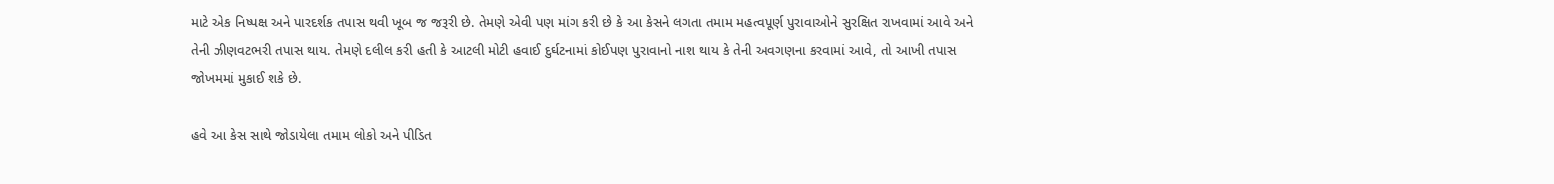માટે એક નિષ્પક્ષ અને પારદર્શક તપાસ થવી ખૂબ જ જરૂરી છે. તેમણે એવી પણ માંગ કરી છે કે આ કેસને લગતા તમામ મહત્વપૂર્ણ પુરાવાઓને સુરક્ષિત રાખવામાં આવે અને તેની ઝીણવટભરી તપાસ થાય. તેમણે દલીલ કરી હતી કે આટલી મોટી હવાઈ દુર્ઘટનામાં કોઈપણ પુરાવાનો નાશ થાય કે તેની અવગણના કરવામાં આવે, તો આખી તપાસ જોખમમાં મુકાઈ શકે છે.

હવે આ કેસ સાથે જોડાયેલા તમામ લોકો અને પીડિત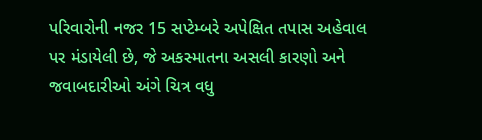પરિવારોની નજર 15 સપ્ટેમ્બરે અપેક્ષિત તપાસ અહેવાલ પર મંડાયેલી છે, જે અકસ્માતના અસલી કારણો અને જવાબદારીઓ અંગે ચિત્ર વધુ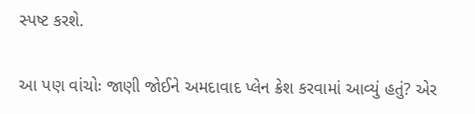સ્પષ્ટ કરશે.

આ પણ વાંચોઃ જાણી જોઈને અમદાવાદ પ્લેન ક્રેશ કરવામાં આવ્યું હતું? એર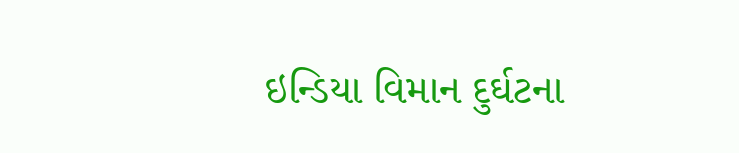ઇન્ડિયા વિમાન દુર્ઘટના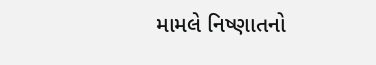મામલે નિષ્ણાતનો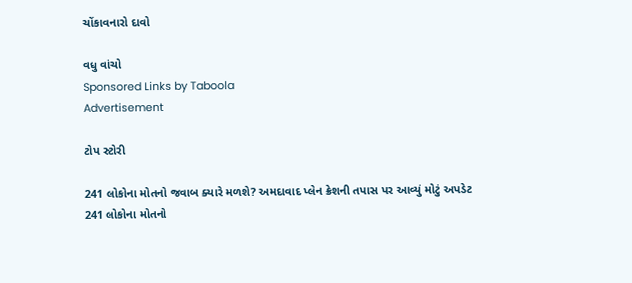ચોંકાવનારો દાવો

વધુ વાંચો
Sponsored Links by Taboola
Advertisement

ટોપ સ્ટોરી

241 લોકોના મોતનો જવાબ ક્યારે મળશે? અમદાવાદ પ્લેન ક્રેશની તપાસ પર આવ્યું મોટું અપડેટ
241 લોકોના મોતનો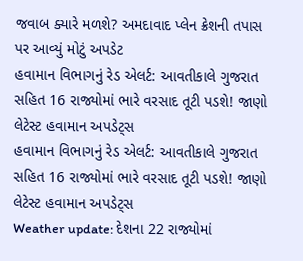જવાબ ક્યારે મળશે? અમદાવાદ પ્લેન ક્રેશની તપાસ પર આવ્યું મોટું અપડેટ
હવામાન વિભાગનું રેડ એલર્ટ: આવતીકાલે ગુજરાત સહિત 16 રાજ્યોમાં ભારે વરસાદ તૂટી પડશે! જાણો લેટેસ્ટ હવામાન અપડેટ્સ
હવામાન વિભાગનું રેડ એલર્ટ: આવતીકાલે ગુજરાત સહિત 16 રાજ્યોમાં ભારે વરસાદ તૂટી પડશે! જાણો લેટેસ્ટ હવામાન અપડેટ્સ
Weather update: દેશના 22 રાજ્યોમાં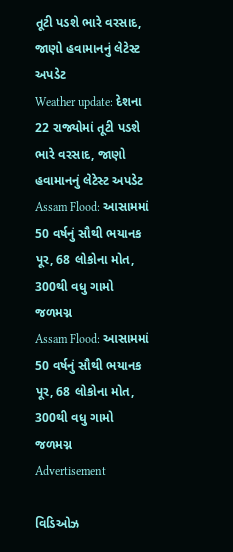તૂટી પડશે ભારે વરસાદ, જાણો હવામાનનું લેટેસ્ટ અપડેટ
Weather update: દેશના 22 રાજ્યોમાં તૂટી પડશે ભારે વરસાદ, જાણો હવામાનનું લેટેસ્ટ અપડેટ
Assam Flood: આસામમાં 50 વર્ષનું સૌથી ભયાનક પૂર, 68 લોકોના મોત, 300થી વધુ ગામો જળમગ્ન
Assam Flood: આસામમાં 50 વર્ષનું સૌથી ભયાનક પૂર, 68 લોકોના મોત, 300થી વધુ ગામો જળમગ્ન
Advertisement

વિડિઓઝ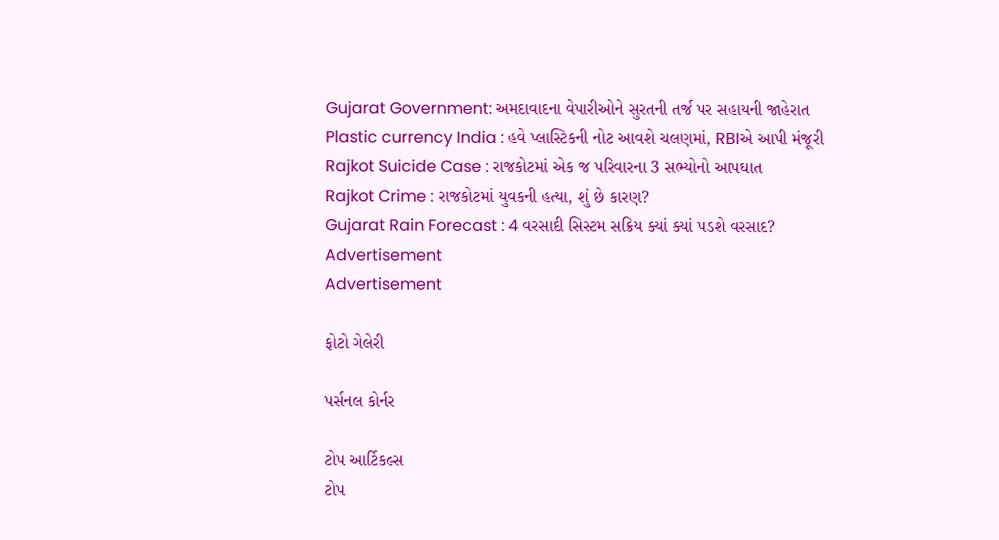Gujarat Government: અમદાવાદના વેપારીઓને સુરતની તર્જ પર સહાયની જાહેરાત
Plastic currency India : હવે પ્લાસ્ટિકની નોટ આવશે ચલણમાં, RBIએ આપી મંજૂરી
Rajkot Suicide Case : રાજકોટમાં એક જ પરિવારના 3 સભ્યોનો આપઘાત
Rajkot Crime : રાજકોટમાં યુવકની હત્યા, શું છે કારણ?
Gujarat Rain Forecast : 4 વરસાદી સિસ્ટમ સક્રિય ક્યાં ક્યાં પડશે વરસાદ?
Advertisement
Advertisement

ફોટો ગેલેરી

પર્સનલ કોર્નર

ટોપ આર્ટિકલ્સ
ટોપ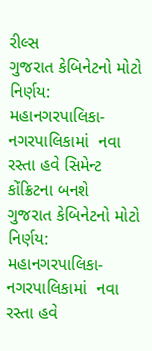રીલ્સ
ગુજરાત કેબિનેટનો મોટો નિર્ણય: મહાનગરપાલિકા-નગરપાલિકામાં  નવા રસ્તા હવે સિમેન્ટ કોંક્રિટના બનશે
ગુજરાત કેબિનેટનો મોટો નિર્ણય: મહાનગરપાલિકા-નગરપાલિકામાં  નવા રસ્તા હવે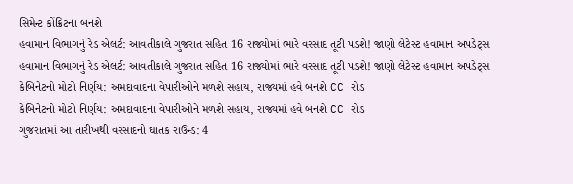સિમેન્ટ કોંક્રિટના બનશે
હવામાન વિભાગનું રેડ એલર્ટ: આવતીકાલે ગુજરાત સહિત 16 રાજ્યોમાં ભારે વરસાદ તૂટી પડશે! જાણો લેટેસ્ટ હવામાન અપડેટ્સ
હવામાન વિભાગનું રેડ એલર્ટ: આવતીકાલે ગુજરાત સહિત 16 રાજ્યોમાં ભારે વરસાદ તૂટી પડશે! જાણો લેટેસ્ટ હવામાન અપડેટ્સ
કેબિનેટનો મોટો નિર્ણય: અમદાવાદના વેપારીઓને મળશે સહાય, રાજ્યમાં હવે બનશે CC રોડ
કેબિનેટનો મોટો નિર્ણય: અમદાવાદના વેપારીઓને મળશે સહાય, રાજ્યમાં હવે બનશે CC રોડ
ગુજરાતમાં આ તારીખથી વરસાદનો ઘાતક રાઉન્ડ: 4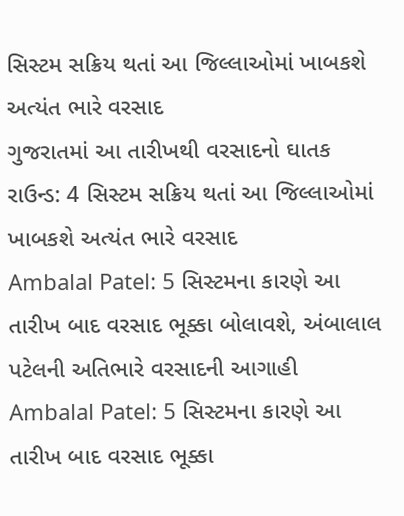સિસ્ટમ સક્રિય થતાં આ જિલ્લાઓમાં ખાબકશે અત્યંત ભારે વરસાદ
ગુજરાતમાં આ તારીખથી વરસાદનો ઘાતક રાઉન્ડ: 4 સિસ્ટમ સક્રિય થતાં આ જિલ્લાઓમાં ખાબકશે અત્યંત ભારે વરસાદ
Ambalal Patel: 5 સિસ્ટમના કારણે આ તારીખ બાદ વરસાદ ભૂક્કા બોલાવશે, અંબાલાલ પટેલની અતિભારે વરસાદની આગાહી
Ambalal Patel: 5 સિસ્ટમના કારણે આ તારીખ બાદ વરસાદ ભૂક્કા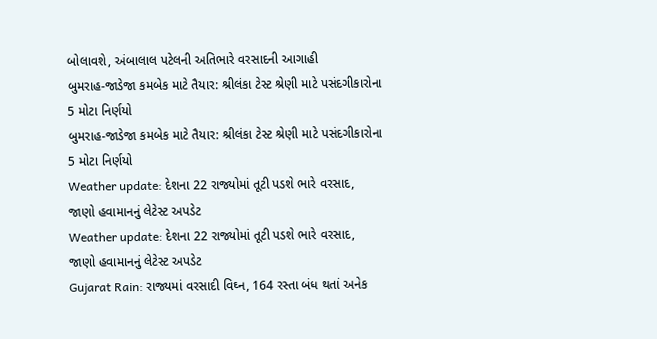બોલાવશે, અંબાલાલ પટેલની અતિભારે વરસાદની આગાહી
બુમરાહ-જાડેજા કમબેક માટે તૈયાર: શ્રીલંકા ટેસ્ટ શ્રેણી માટે પસંદગીકારોના 5 મોટા નિર્ણયો
બુમરાહ-જાડેજા કમબેક માટે તૈયાર: શ્રીલંકા ટેસ્ટ શ્રેણી માટે પસંદગીકારોના 5 મોટા નિર્ણયો
Weather update: દેશના 22 રાજ્યોમાં તૂટી પડશે ભારે વરસાદ, જાણો હવામાનનું લેટેસ્ટ અપડેટ
Weather update: દેશના 22 રાજ્યોમાં તૂટી પડશે ભારે વરસાદ, જાણો હવામાનનું લેટેસ્ટ અપડેટ
Gujarat Rain: રાજ્યમાં વરસાદી વિઘ્ન, 164 રસ્તા બંધ થતાં અનેક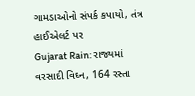ગામડાઓનો સંપર્ક કપાયો, તંત્ર હાઈએલર્ટ પર
Gujarat Rain: રાજ્યમાં વરસાદી વિઘ્ન, 164 રસ્તા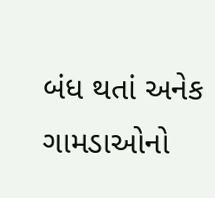બંધ થતાં અનેક ગામડાઓનો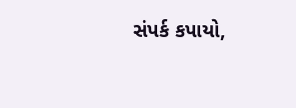સંપર્ક કપાયો,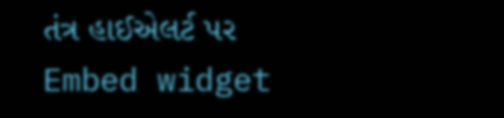તંત્ર હાઈએલર્ટ પર
Embed widget